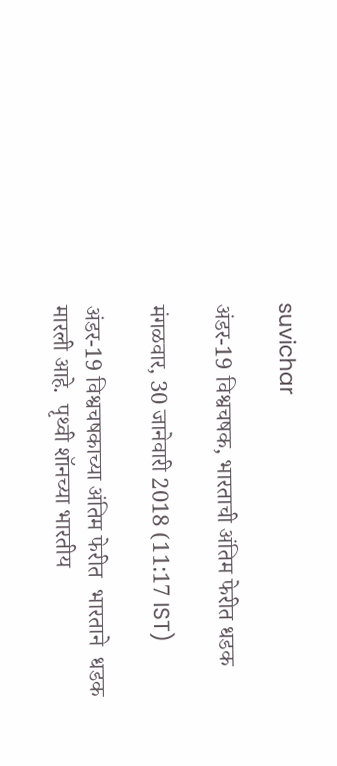suvichar

अंडर-19 विश्वचषक, भारताची अंतिम फेरीत धडक

मंगळवार, 30 जानेवारी 2018 (11:17 IST)

अंडर-19 विश्वचषकाच्या अंतिम फेरीत  भारताने  धडक मारली आहे.  पृथ्वी शॉनच्या भारतीय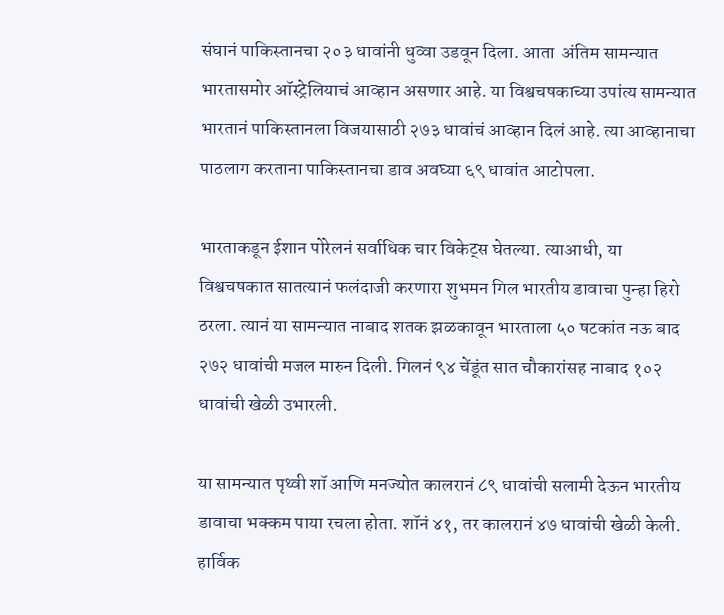संघानं पाकिस्तानचा २०३ धावांनी धुव्वा उडवून दिला. आता  अंतिम सामन्यात भारतासमोर ऑस्ट्रेलियाचं आव्हान असणार आहे. या विश्वचषकाच्या उपांत्य सामन्यात भारतानं पाकिस्तानला विजयासाठी २७३ धावांचं आव्हान दिलं आहे. त्या आव्हानाचा पाठलाग करताना पाकिस्तानचा डाव अवघ्या ६९ धावांत आटोपला.

भारताकडून ईशान पोरेलनं सर्वाधिक चार विकेट्स घेतल्या. त्याआधी, या विश्वचषकात सातत्यानं फलंदाजी करणारा शुभमन गिल भारतीय डावाचा पुन्हा हिरो ठरला. त्यानं या सामन्यात नाबाद शतक झळकावून भारताला ५० षटकांत नऊ बाद २७२ धावांची मजल मारुन दिली. गिलनं ९४ चेंडूंत सात चौकारांसह नाबाद १०२ धावांची खेळी उभारली.

या सामन्यात पृथ्वी शॉ आणि मनज्योत कालरानं ८९ धावांची सलामी देऊन भारतीय डावाचा भक्कम पाया रचला होता. शॉनं ४१, तर कालरानं ४७ धावांची खेळी केली. हार्विक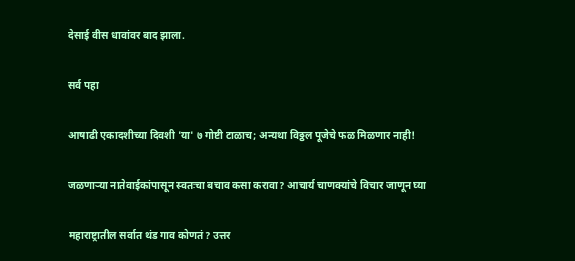देसाई वीस धावांवर बाद झाला.

सर्व पहा

आषाढी एकादशीच्या दिवशी 'या' ७ गोष्टी टाळाच; अन्यथा विठ्ठल पूजेचे फळ मिळणार नाही!

जळणाऱ्या नातेवाईकांपासून स्वतःचा बचाव कसा करावा? आचार्य चाणक्यांचे विचार जाणून घ्या

महाराष्ट्रातील सर्वात थंड गाव कोणतं? उत्तर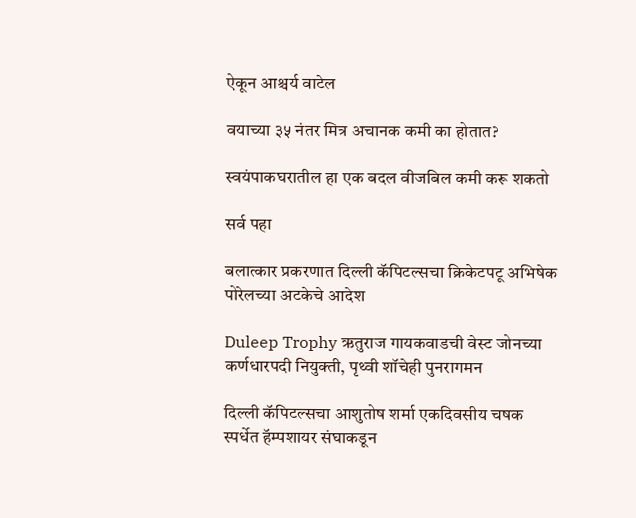ऐकून आश्चर्य वाटेल

वयाच्या ३५ नंतर मित्र अचानक कमी का होतात?

स्वयंपाकघरातील हा एक बदल वीजबिल कमी करू शकतो

सर्व पहा

बलात्कार प्रकरणात दिल्ली कॅपिटल्सचा क्रिकेटपटू अभिषेक पोरेलच्या अटकेचे आदेश

Duleep Trophy ऋतुराज गायकवाडची वेस्ट जोनच्या कर्णधारपदी नियुक्ती, पृथ्वी शॉचेही पुनरागमन

दिल्ली कॅपिटल्सचा आशुतोष शर्मा एकदिवसीय चषक स्पर्धेत हॅम्पशायर संघाकडून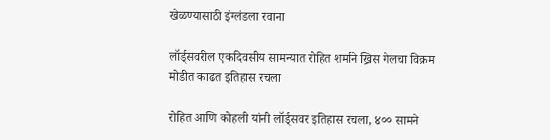खेळण्यासाठी इंग्लंडला रवाना

लॉर्ड्सवरील एकदिवसीय सामन्यात रोहित शर्माने ख्रिस गेलचा विक्रम मोडीत काढत इतिहास रचला

रोहित आणि कोहली यांनी लॉर्ड्सवर इतिहास रचला, ४०० सामने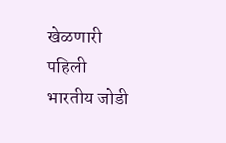खेळणारी पहिली भारतीय जोडी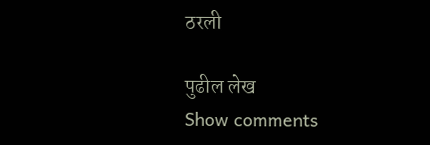ठरली

पुढील लेख
Show comments